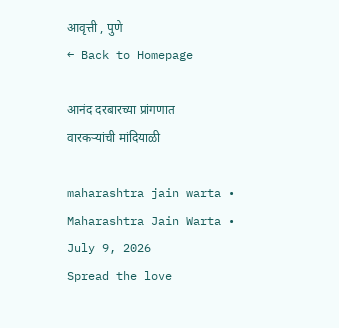आवृत्ती , पुणे
← Back to Homepage

आनंद दरबारच्या प्रांगणात वारकऱ्यांची मांदियाळी

maharashtra jain warta • Maharashtra Jain Warta • July 9, 2026
Spread the love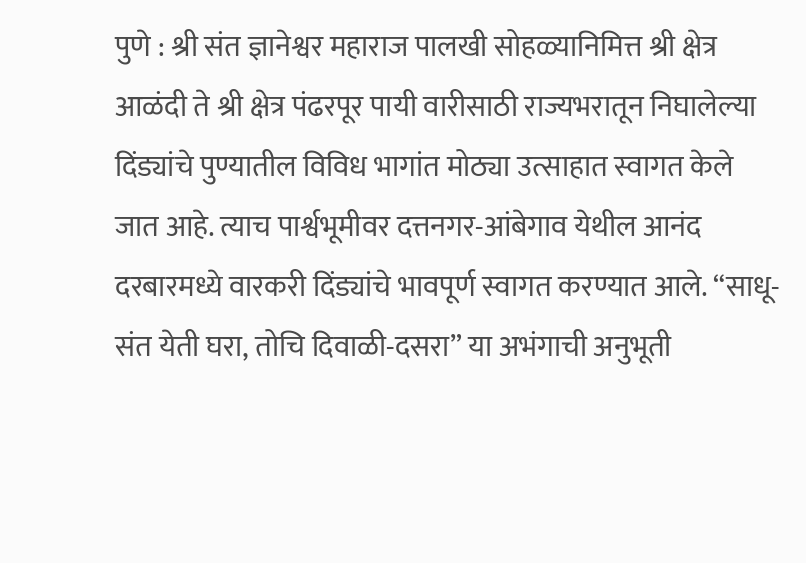पुणे : श्री संत ज्ञानेश्वर महाराज पालखी सोहळ्यानिमित्त श्री क्षेत्र आळंदी ते श्री क्षेत्र पंढरपूर पायी वारीसाठी राज्यभरातून निघालेल्या दिंड्यांचे पुण्यातील विविध भागांत मोठ्या उत्साहात स्वागत केले जात आहे. त्याच पार्श्वभूमीवर दत्तनगर-आंबेगाव येथील आनंद दरबारमध्ये वारकरी दिंड्यांचे भावपूर्ण स्वागत करण्यात आले. “साधू-संत येती घरा, तोचि दिवाळी-दसरा” या अभंगाची अनुभूती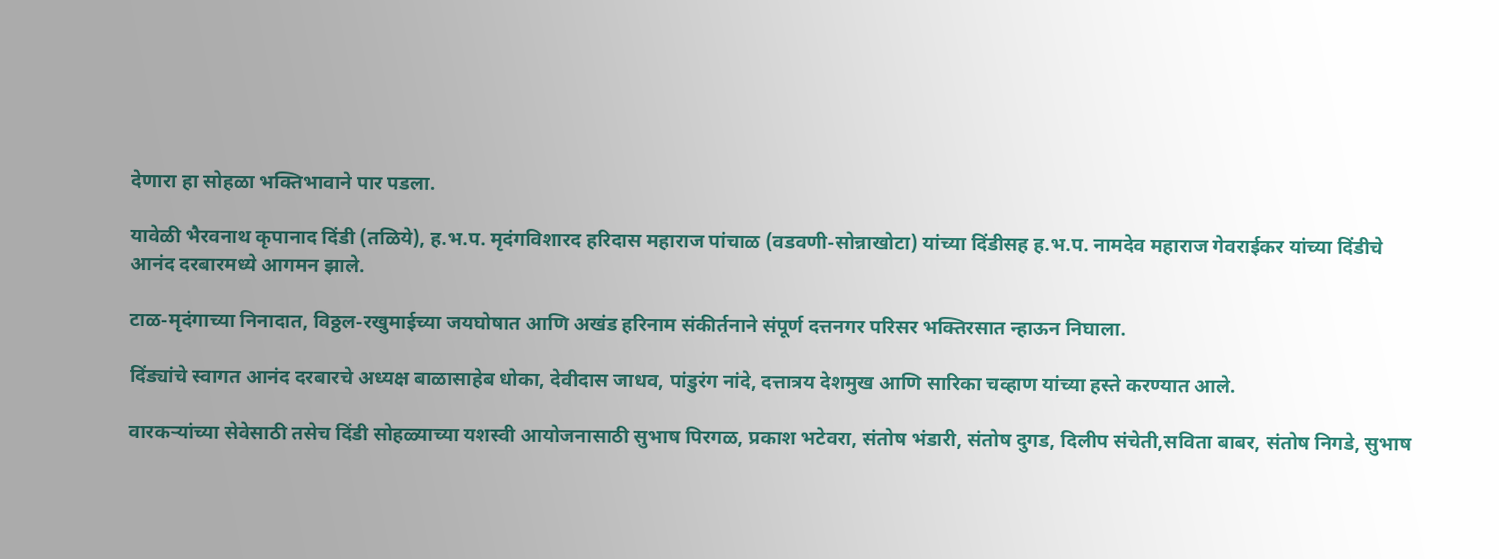देणारा हा सोहळा भक्तिभावाने पार पडला.

यावेळी भैरवनाथ कृपानाद दिंडी (तळिये), ह.भ.प. मृदंगविशारद हरिदास महाराज पांचाळ (वडवणी-सोन्नाखोटा) यांच्या दिंडीसह ह.भ.प. नामदेव महाराज गेवराईकर यांच्या दिंडीचे आनंद दरबारमध्ये आगमन झाले.

टाळ-मृदंगाच्या निनादात, विठ्ठल-रखुमाईच्या जयघोषात आणि अखंड हरिनाम संकीर्तनाने संपूर्ण दत्तनगर परिसर भक्तिरसात न्हाऊन निघाला.

दिंड्यांचे स्वागत आनंद दरबारचे अध्यक्ष बाळासाहेब धोका, देवीदास जाधव, पांडुरंग नांदे, दत्तात्रय देशमुख आणि सारिका चव्हाण यांच्या हस्ते करण्यात आले.

वारकऱ्यांच्या सेवेसाठी तसेच दिंडी सोहळ्याच्या यशस्वी आयोजनासाठी सुभाष पिरगळ, प्रकाश भटेवरा, संतोष भंडारी, संतोष दुगड, दिलीप संचेती,सविता बाबर, संतोष निगडे, सुभाष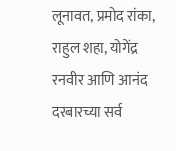लूनावत, प्रमोद रांका, राहुल शहा, योगेंद्र रनवीर आणि आनंद दरबारच्या सर्व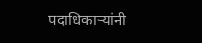पदाधिकाऱ्यांनी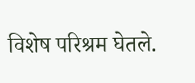विशेष परिश्रम घेतले.